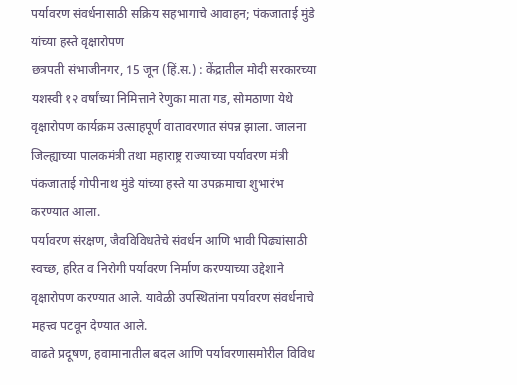पर्यावरण संवर्धनासाठी सक्रिय सहभागाचे आवाहन; पंकजाताई मुंडे यांच्या हस्ते वृक्षारोपण
छत्रपती संभाजीनगर, 15 जून (हिं.स.) : केंद्रातील मोदी सरकारच्या यशस्वी १२ वर्षांच्या निमित्ताने रेणुका माता गड, सोमठाणा येथे वृक्षारोपण कार्यक्रम उत्साहपूर्ण वातावरणात संपन्न झाला. जालना जिल्ह्याच्या पालकमंत्री तथा महाराष्ट्र राज्याच्या पर्यावरण मंत्री पंकजाताई गोपीनाथ मुंडे यांच्या हस्ते या उपक्रमाचा शुभारंभ करण्यात आला.
पर्यावरण संरक्षण, जैवविविधतेचे संवर्धन आणि भावी पिढ्यांसाठी स्वच्छ, हरित व निरोगी पर्यावरण निर्माण करण्याच्या उद्देशाने वृक्षारोपण करण्यात आले. यावेळी उपस्थितांना पर्यावरण संवर्धनाचे महत्त्व पटवून देण्यात आले.
वाढते प्रदूषण, हवामानातील बदल आणि पर्यावरणासमोरील विविध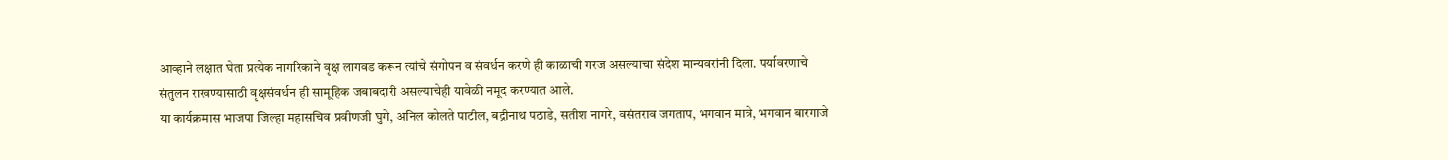आव्हाने लक्षात घेता प्रत्येक नागरिकाने वृक्ष लागवड करून त्यांचे संगोपन व संवर्धन करणे ही काळाची गरज असल्याचा संदेश मान्यवरांनी दिला. पर्यावरणाचे संतुलन राखण्यासाठी वृक्षसंवर्धन ही सामूहिक जबाबदारी असल्याचेही यावेळी नमूद करण्यात आले.
या कार्यक्रमास भाजपा जिल्हा महासचिव प्रवीणजी घुगे, अनिल कोलते पाटील, बद्रीनाथ पठाडे, सतीश नागरे, वसंतराव जगताप, भगवान मात्रे, भगवान बारगाजे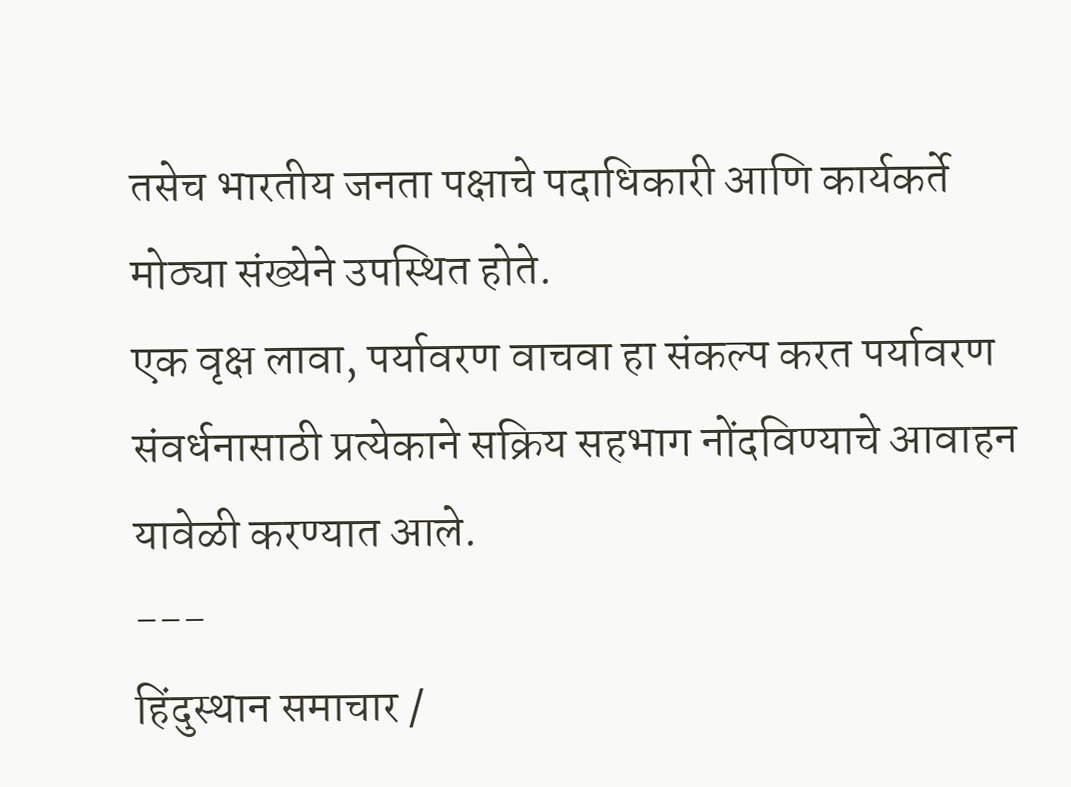तसेच भारतीय जनता पक्षाचे पदाधिकारी आणि कार्यकर्ते मोठ्या संख्येने उपस्थित होते.
एक वृक्ष लावा, पर्यावरण वाचवा हा संकल्प करत पर्यावरण संवर्धनासाठी प्रत्येकाने सक्रिय सहभाग नोंदविण्याचे आवाहन यावेळी करण्यात आले.
---
हिंदुस्थान समाचार /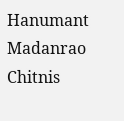Hanumant Madanrao Chitnis